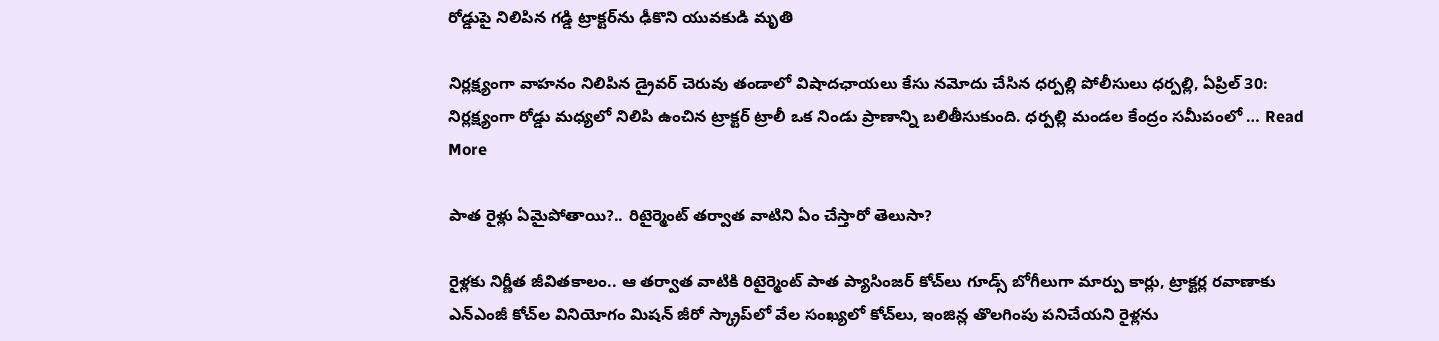రోడ్డుపై నిలిపిన గడ్డి ట్రాక్టర్‌ను ఢీకొని యువకుడి మృతి

నిర్లక్ష్యంగా వాహనం నిలిపిన డ్రైవర్ చెరువు తండాలో విషాదఛాయలు కేసు నమోదు చేసిన ధర్పల్లి పోలీసులు ధర్పల్లి, ఏప్రిల్ 30: నిర్లక్ష్యంగా రోడ్డు మధ్యలో నిలిపి ఉంచిన ట్రాక్టర్ ట్రాలీ ఒక నిండు ప్రాణాన్ని బలితీసుకుంది. ధర్పల్లి మండల కేంద్రం సమీపంలో … Read More

పాత రైళ్లు ఏమైపోతాయి?.. రిటైర్మెంట్ తర్వాత వాటిని ఏం చేస్తారో తెలుసా?

రైళ్లకు నిర్ణీత జీవితకాలం.. ఆ తర్వాత వాటికి రిటైర్మెంట్ పాత ప్యాసింజర్ కోచ్‌లు గూడ్స్ బోగీలుగా మార్పు కార్లు, ట్రాక్టర్ల రవాణాకు ఎన్ఎంజీ కోచ్‌ల వినియోగం మిషన్ జీరో స్క్రాప్‌లో వేల సంఖ్యలో కోచ్‌లు, ఇంజిన్ల తొలగింపు పనిచేయని రైళ్లను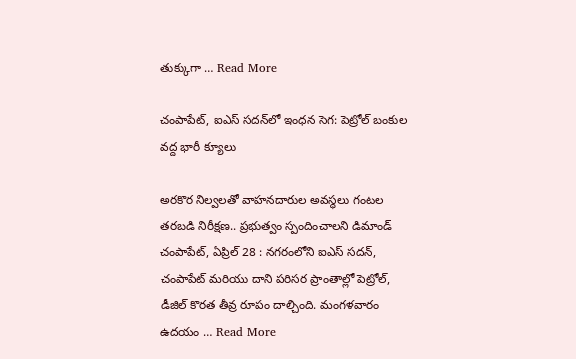తుక్కుగా … Read More

చంపాపేట్‌, ఐఎస్ సదన్‌లో ఇంధన సెగ: పెట్రోల్ బంకుల వద్ద భారీ క్యూలు

అరకొర నిల్వలతో వాహనదారుల అవస్థలు గంటల తరబడి నిరీక్షణ.. ప్రభుత్వం స్పందించాలని డిమాండ్ చంపాపేట్, ఏప్రిల్ 28 : నగరంలోని ఐఎస్ సదన్, చంపాపేట్ మరియు దాని పరిసర ప్రాంతాల్లో పెట్రోల్, డీజిల్ కొరత తీవ్ర రూపం దాల్చింది. మంగళవారం ఉదయం … Read More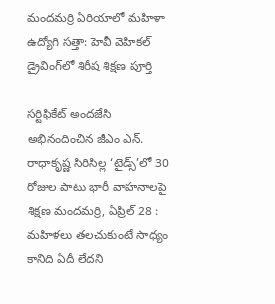మందమర్రి ఏరియాలో మహిళా ఉద్యోగి సత్తా: హెవీ వెహికల్ డ్రైవింగ్‌లో శిరీష శిక్షణ పూర్తి

సర్టిఫికేట్ అందజేసి అభినందించిన జీఎం ఎన్. రాధాకృష్ణ సిరిసిల్ల ‘టైడ్స్’లో 30 రోజుల పాటు భారీ వాహనాలపై శిక్షణ మందమర్రి, ఏప్రిల్ 28 : మహిళలు తలచుకుంటే సాధ్యం కానిది ఏదీ లేదని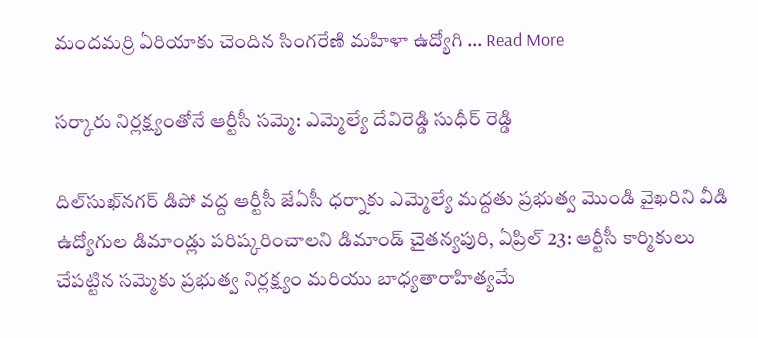మందమర్రి ఏరియాకు చెందిన సింగరేణి మహిళా ఉద్యోగి … Read More

సర్కారు నిర్లక్ష్యంతోనే ఆర్టీసీ సమ్మె: ఎమ్మెల్యే దేవిరెడ్డి సుధీర్ రెడ్డి

దిల్‌సుఖ్‌నగర్ డిపో వద్ద ఆర్టీసీ జేఏసీ ధర్నాకు ఎమ్మెల్యే మద్దతు ప్రభుత్వ మొండి వైఖరిని వీడి ఉద్యోగుల డిమాండ్లు పరిష్కరించాలని డిమాండ్ చైతన్యపురి, ఏప్రిల్ 23: ఆర్టీసీ కార్మికులు చేపట్టిన సమ్మెకు ప్రభుత్వ నిర్లక్ష్యం మరియు బాధ్యతారాహిత్యమే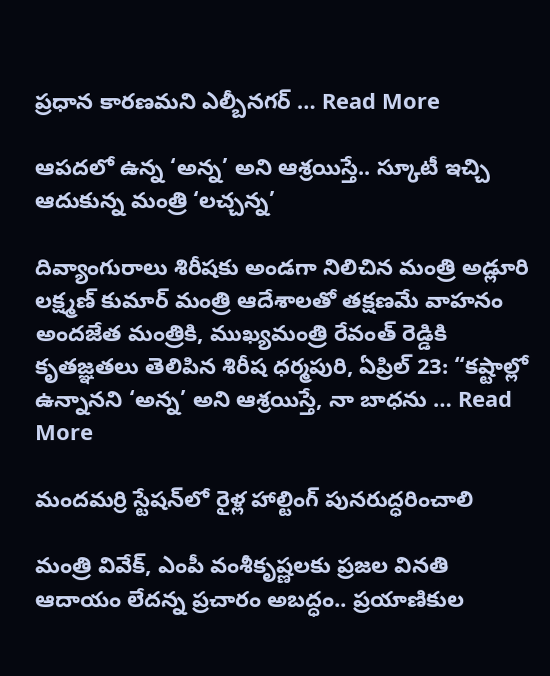ప్రధాన కారణమని ఎల్బీనగర్ … Read More

ఆపదలో ఉన్న ‘అన్న’ అని ఆశ్రయిస్తే.. స్కూటీ ఇచ్చి ఆదుకున్న మంత్రి ‘లచ్చన్న’

దివ్యాంగురాలు శిరీషకు అండగా నిలిచిన మంత్రి అడ్లూరి లక్ష్మణ్ కుమార్ మంత్రి ఆదేశాలతో తక్షణమే వాహనం అందజేత మంత్రికి, ముఖ్యమంత్రి రేవంత్ రెడ్డికి కృతజ్ఞతలు తెలిపిన శిరీష ధర్మపురి, ఏప్రిల్ 23: “కష్టాల్లో ఉన్నానని ‘అన్న’ అని ఆశ్రయిస్తే, నా బాధను … Read More

మందమర్రి స్టేషన్‌లో రైళ్ల హాల్టింగ్‌ పునరుద్ధరించాలి

మంత్రి వివేక్, ఎంపీ వంశీకృష్ణలకు ప్రజల వినతి ఆదాయం లేదన్న ప్రచారం అబద్ధం.. ప్రయాణికుల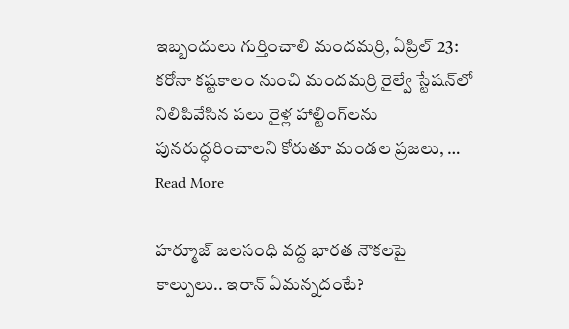ఇబ్బందులు గుర్తించాలి మందమర్రి, ఏప్రిల్ 23: కరోనా కష్టకాలం నుంచి మందమర్రి రైల్వే స్టేషన్‌లో నిలిపివేసిన పలు రైళ్ల హాల్టింగ్‌లను పునరుద్ధరించాలని కోరుతూ మండల ప్రజలు, … Read More

హర్మూజ్ జలసంధి వద్ద భారత నౌకలపై కాల్పులు.. ఇరాన్ ఏమన్నదంటే?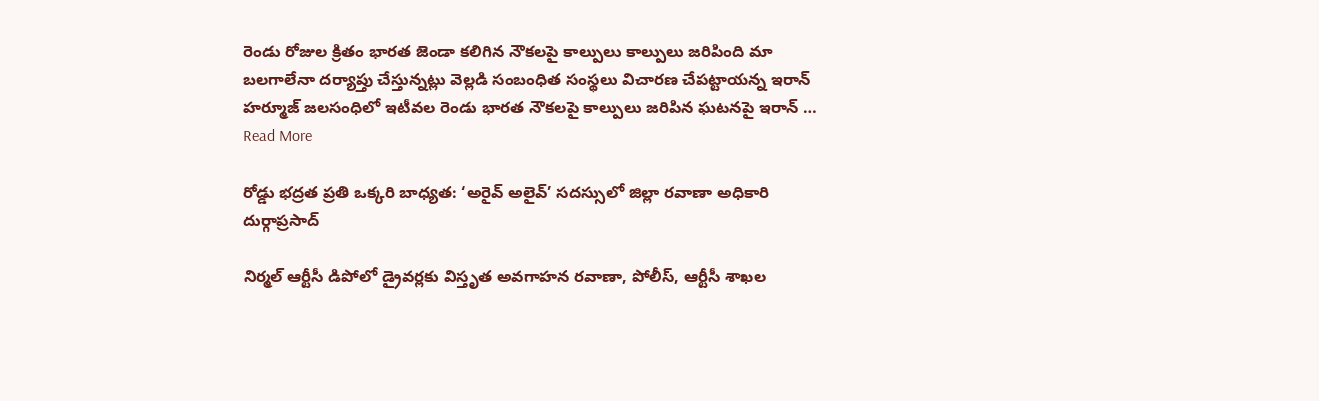రెండు రోజుల క్రితం భారత జెండా కలిగిన నౌకలపై కాల్పులు కాల్పులు జరిపింది మా బలగాలేనా దర్యాప్తు చేస్తున్నట్లు వెల్లడి సంబంధిత సంస్థలు విచారణ చేపట్టాయన్న ఇరాన్ హర్మూజ్ జలసంధిలో ఇటీవల రెండు భారత నౌకలపై కాల్పులు జరిపిన ఘటనపై ఇరాన్ … Read More

రోడ్డు భద్రత ప్రతి ఒక్కరి బాధ్యత: ‘అరైవ్ అలైవ్’ సదస్సులో జిల్లా రవాణా అధికారి దుర్గాప్రసాద్

నిర్మల్ ఆర్టీసీ డిపోలో డ్రైవర్లకు విస్తృత అవగాహన రవాణా, పోలీస్, ఆర్టీసీ శాఖల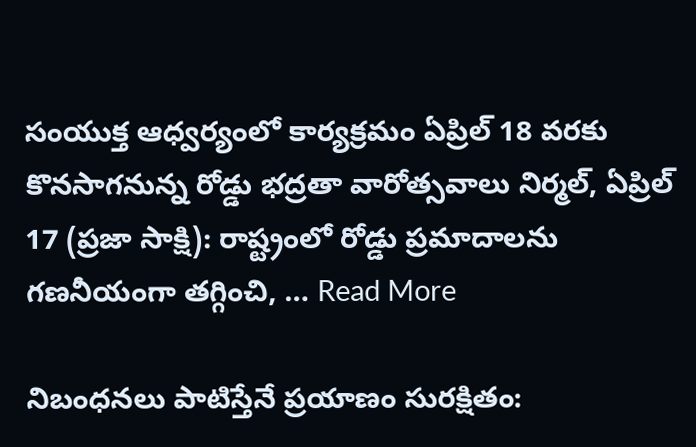సంయుక్త ఆధ్వర్యంలో కార్యక్రమం ఏప్రిల్ 18 వరకు కొనసాగనున్న రోడ్డు భద్రతా వారోత్సవాలు నిర్మల్, ఏప్రిల్ 17 (ప్రజా సాక్షి): రాష్ట్రంలో రోడ్డు ప్రమాదాలను గణనీయంగా తగ్గించి, … Read More

నిబంధనలు పాటిస్తేనే ప్రయాణం సురక్షితం: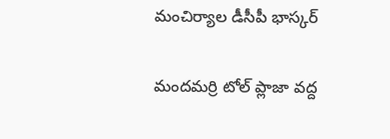మంచిర్యాల డీసీపీ భాస్కర్

మందమర్రి టోల్ ప్లాజా వద్ద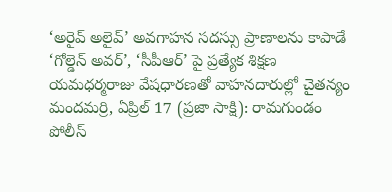‘అరైవ్ అలైవ్’ అవగాహన సదస్సు ప్రాణాలను కాపాడే ‘గోల్డెన్ అవర్’, ‘సీపీఆర్’ పై ప్రత్యేక శిక్షణ యమధర్మరాజు వేషధారణతో వాహనదారుల్లో చైతన్యం మందమర్రి, ఏప్రిల్ 17 (ప్రజా సాక్షి): రామగుండం పోలీస్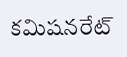కమిషనరేట్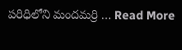పరిధిలోని మందమర్రి … Read More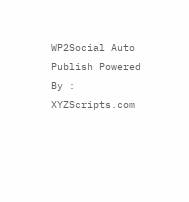WP2Social Auto Publish Powered By : XYZScripts.com